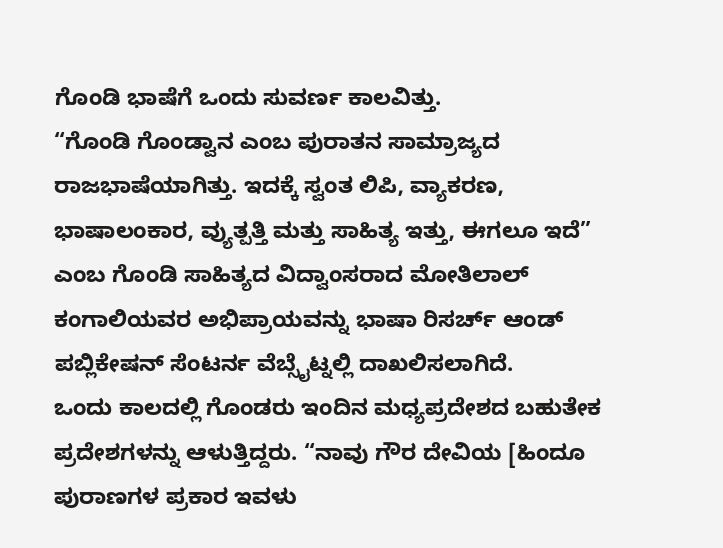ಗೊಂಡಿ ಭಾಷೆಗೆ ಒಂದು ಸುವರ್ಣ ಕಾಲವಿತ್ತು.
“ಗೊಂಡಿ ಗೊಂಡ್ವಾನ ಎಂಬ ಪುರಾತನ ಸಾಮ್ರಾಜ್ಯದ ರಾಜಭಾಷೆಯಾಗಿತ್ತು. ಇದಕ್ಕೆ ಸ್ವಂತ ಲಿಪಿ, ವ್ಯಾಕರಣ, ಭಾಷಾಲಂಕಾರ, ವ್ಯುತ್ಪತ್ತಿ ಮತ್ತು ಸಾಹಿತ್ಯ ಇತ್ತು, ಈಗಲೂ ಇದೆ” ಎಂಬ ಗೊಂಡಿ ಸಾಹಿತ್ಯದ ವಿದ್ವಾಂಸರಾದ ಮೋತಿಲಾಲ್ ಕಂಗಾಲಿಯವರ ಅಭಿಪ್ರಾಯವನ್ನು ಭಾಷಾ ರಿಸರ್ಚ್ ಆಂಡ್ ಪಬ್ಲಿಕೇಷನ್ ಸೆಂಟರ್ನ ವೆಬ್ಸೈಟ್ನಲ್ಲಿ ದಾಖಲಿಸಲಾಗಿದೆ.
ಒಂದು ಕಾಲದಲ್ಲಿ ಗೊಂಡರು ಇಂದಿನ ಮಧ್ಯಪ್ರದೇಶದ ಬಹುತೇಕ ಪ್ರದೇಶಗಳನ್ನು ಆಳುತ್ತಿದ್ದರು. “ನಾವು ಗೌರ ದೇವಿಯ [ಹಿಂದೂ ಪುರಾಣಗಳ ಪ್ರಕಾರ ಇವಳು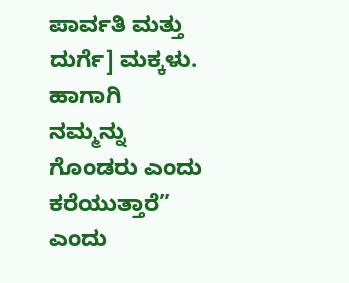ಪಾರ್ವತಿ ಮತ್ತು ದುರ್ಗೆ] ಮಕ್ಕಳು. ಹಾಗಾಗಿ ನಮ್ಮನ್ನು ಗೊಂಡರು ಎಂದು ಕರೆಯುತ್ತಾರೆ” ಎಂದು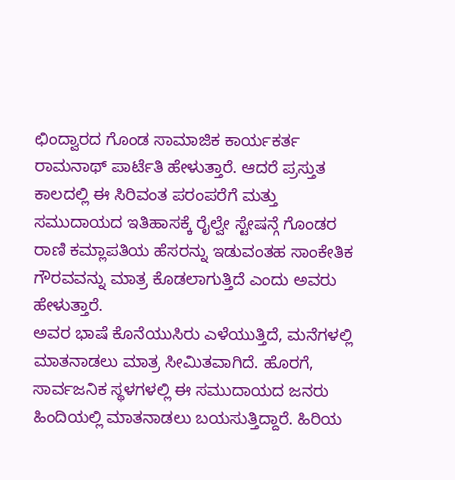ಛಿಂದ್ವಾರದ ಗೊಂಡ ಸಾಮಾಜಿಕ ಕಾರ್ಯಕರ್ತ ರಾಮನಾಥ್ ಪಾರ್ಟೆತಿ ಹೇಳುತ್ತಾರೆ. ಆದರೆ ಪ್ರಸ್ತುತ ಕಾಲದಲ್ಲಿ ಈ ಸಿರಿವಂತ ಪರಂಪರೆಗೆ ಮತ್ತು ಸಮುದಾಯದ ಇತಿಹಾಸಕ್ಕೆ ರೈಲ್ವೇ ಸ್ಟೇಷನ್ಗೆ ಗೊಂಡರ ರಾಣಿ ಕಮ್ಲಾಪತಿಯ ಹೆಸರನ್ನು ಇಡುವಂತಹ ಸಾಂಕೇತಿಕ ಗೌರವವನ್ನು ಮಾತ್ರ ಕೊಡಲಾಗುತ್ತಿದೆ ಎಂದು ಅವರು ಹೇಳುತ್ತಾರೆ.
ಅವರ ಭಾಷೆ ಕೊನೆಯುಸಿರು ಎಳೆಯುತ್ತಿದೆ, ಮನೆಗಳಲ್ಲಿ ಮಾತನಾಡಲು ಮಾತ್ರ ಸೀಮಿತವಾಗಿದೆ. ಹೊರಗೆ, ಸಾರ್ವಜನಿಕ ಸ್ಥಳಗಳಲ್ಲಿ ಈ ಸಮುದಾಯದ ಜನರು ಹಿಂದಿಯಲ್ಲಿ ಮಾತನಾಡಲು ಬಯಸುತ್ತಿದ್ದಾರೆ. ಹಿರಿಯ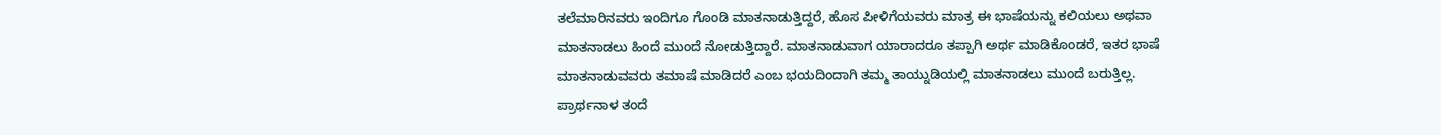ತಲೆಮಾರಿನವರು ಇಂದಿಗೂ ಗೊಂಡಿ ಮಾತನಾಡುತ್ತಿದ್ದರೆ, ಹೊಸ ಪೀಳಿಗೆಯವರು ಮಾತ್ರ ಈ ಭಾಷೆಯನ್ನು ಕಲಿಯಲು ಅಥವಾ ಮಾತನಾಡಲು ಹಿಂದೆ ಮುಂದೆ ನೋಡುತ್ತಿದ್ದಾರೆ. ಮಾತನಾಡುವಾಗ ಯಾರಾದರೂ ತಪ್ಪಾಗಿ ಅರ್ಥ ಮಾಡಿಕೊಂಡರೆ, ಇತರ ಭಾಷೆ ಮಾತನಾಡುವವರು ತಮಾಷೆ ಮಾಡಿದರೆ ಎಂಬ ಭಯದಿಂದಾಗಿ ತಮ್ಮ ತಾಯ್ನುಡಿಯಲ್ಲಿ ಮಾತನಾಡಲು ಮುಂದೆ ಬರುತ್ತಿಲ್ಲ.
ಪ್ರಾರ್ಥನಾಳ ತಂದೆ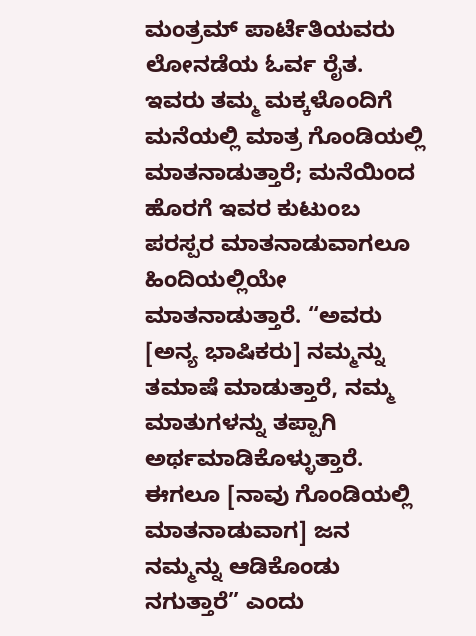ಮಂತ್ರಮ್ ಪಾರ್ಟೆತಿಯವರು ಲೋನಡೆಯ ಓರ್ವ ರೈತ. ಇವರು ತಮ್ಮ ಮಕ್ಕಳೊಂದಿಗೆ ಮನೆಯಲ್ಲಿ ಮಾತ್ರ ಗೊಂಡಿಯಲ್ಲಿ ಮಾತನಾಡುತ್ತಾರೆ; ಮನೆಯಿಂದ ಹೊರಗೆ ಇವರ ಕುಟುಂಬ ಪರಸ್ಪರ ಮಾತನಾಡುವಾಗಲೂ ಹಿಂದಿಯಲ್ಲಿಯೇ ಮಾತನಾಡುತ್ತಾರೆ. “ಅವರು [ಅನ್ಯ ಭಾಷಿಕರು] ನಮ್ಮನ್ನು ತಮಾಷೆ ಮಾಡುತ್ತಾರೆ, ನಮ್ಮ ಮಾತುಗಳನ್ನು ತಪ್ಪಾಗಿ ಅರ್ಥಮಾಡಿಕೊಳ್ಳುತ್ತಾರೆ. ಈಗಲೂ [ನಾವು ಗೊಂಡಿಯಲ್ಲಿ ಮಾತನಾಡುವಾಗ] ಜನ ನಮ್ಮನ್ನು ಆಡಿಕೊಂಡು ನಗುತ್ತಾರೆ” ಎಂದು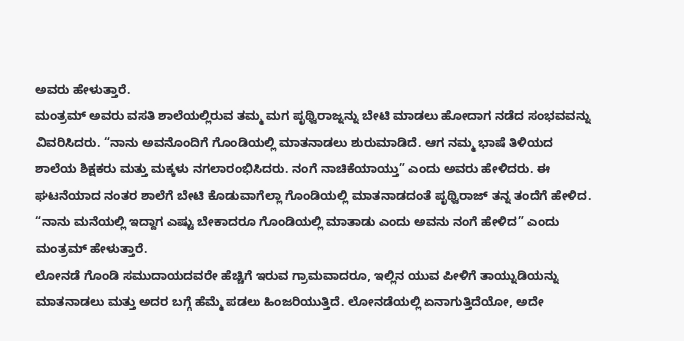ಅವರು ಹೇಳುತ್ತಾರೆ.
ಮಂತ್ರಮ್ ಅವರು ವಸತಿ ಶಾಲೆಯಲ್ಲಿರುವ ತಮ್ಮ ಮಗ ಪೃಥ್ವಿರಾಜ್ನನ್ನು ಬೇಟಿ ಮಾಡಲು ಹೋದಾಗ ನಡೆದ ಸಂಭವವನ್ನು ವಿವರಿಸಿದರು. “ನಾನು ಅವನೊಂದಿಗೆ ಗೊಂಡಿಯಲ್ಲಿ ಮಾತನಾಡಲು ಶುರುಮಾಡಿದೆ. ಆಗ ನಮ್ಮ ಭಾಷೆ ತಿಳಿಯದ ಶಾಲೆಯ ಶಿಕ್ಷಕರು ಮತ್ತು ಮಕ್ಕಳು ನಗಲಾರಂಭಿಸಿದರು. ನಂಗೆ ನಾಚಿಕೆಯಾಯ್ತು” ಎಂದು ಅವರು ಹೇಳಿದರು. ಈ ಘಟನೆಯಾದ ನಂತರ ಶಾಲೆಗೆ ಬೇಟಿ ಕೊಡುವಾಗೆಲ್ಲಾ ಗೊಂಡಿಯಲ್ಲಿ ಮಾತನಾಡದಂತೆ ಪೃಥ್ವಿರಾಜ್ ತನ್ನ ತಂದೆಗೆ ಹೇಳಿದ. “ನಾನು ಮನೆಯಲ್ಲಿ ಇದ್ದಾಗ ಎಷ್ಟು ಬೇಕಾದರೂ ಗೊಂಡಿಯಲ್ಲಿ ಮಾತಾಡು ಎಂದು ಅವನು ನಂಗೆ ಹೇಳಿದ” ಎಂದು ಮಂತ್ರಮ್ ಹೇಳುತ್ತಾರೆ.
ಲೋನಡೆ ಗೊಂಡಿ ಸಮುದಾಯದವರೇ ಹೆಚ್ಚಿಗೆ ಇರುವ ಗ್ರಾಮವಾದರೂ, ಇಲ್ಲಿನ ಯುವ ಪೀಳಿಗೆ ತಾಯ್ನುಡಿಯನ್ನು ಮಾತನಾಡಲು ಮತ್ತು ಅದರ ಬಗ್ಗೆ ಹೆಮ್ಮೆ ಪಡಲು ಹಿಂಜರಿಯುತ್ತಿದೆ. ಲೋನಡೆಯಲ್ಲಿ ಏನಾಗುತ್ತಿದೆಯೋ, ಅದೇ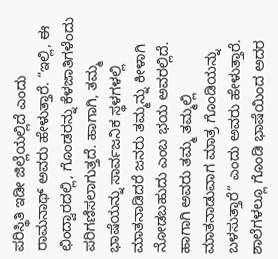ಪರಿಸ್ಥಿತಿ ಇಡೀ ಜಿಲ್ಲೆಯಲ್ಲಿದೆ ಎಂದು ರಾಮನಾಥ್ ಅವರು ಹೇಳುತ್ತಾರೆ. “ಇಲ್ಲಿ, ಈ ಛಿಂದ್ವಾರದಲ್ಲಿ, ಗೊಂಡರನ್ನು ಕೆಳಜಾತಿಗಳೆಂದು ಪರಿಗಣಿಸಲಾಗುತ್ತದೆ. ಹಾಗಾಗಿ, ತಮ್ಮ ಭಾಷೆಯನ್ನು ಸಾರ್ವಜನಿಕ ಸ್ಥಳಗಳಲ್ಲಿ ಮಾತನಾಡಿದರೆ ಜನರು ತಮ್ಮನ್ನು ಕೀಳಾಗಿ ನೋಡಬಹುದು ಎಂಬ ಭಯ ಅವರಲ್ಲಿದೆ. ಹಾಗಾಗಿ ಅವರು ತಮ್ಮ ತಮ್ಮಲ್ಲಿ ಮಾತನಾಡುವಾಗ ಮಾತ್ರ ಗೊಂಡಿಯನ್ನು ಬಳಸುತ್ತಾರೆ” ಎಂದು ಅವರು ಹೇಳುತ್ತಾರೆ.
ಶಾಲೆಗಳಲ್ಲೂ ಗೊಂಡಿ ಭಾಷೆಯಿಂದ ಅದರ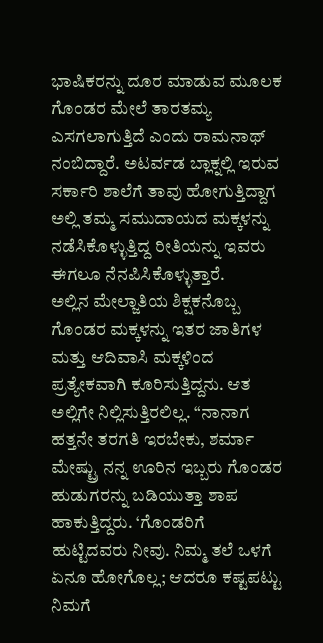ಭಾಷಿಕರನ್ನು ದೂರ ಮಾಡುವ ಮೂಲಕ ಗೊಂಡರ ಮೇಲೆ ತಾರತಮ್ಯ ಎಸಗಲಾಗುತ್ತಿದೆ ಎಂದು ರಾಮನಾಥ್ ನಂಬಿದ್ದಾರೆ. ಅಟರ್ವಡ ಬ್ಲಾಕ್ನಲ್ಲಿ ಇರುವ ಸರ್ಕಾರಿ ಶಾಲೆಗೆ ತಾವು ಹೋಗುತ್ತಿದ್ದಾಗ ಅಲ್ಲಿ ತಮ್ಮ ಸಮುದಾಯದ ಮಕ್ಕಳನ್ನು ನಡೆಸಿಕೊಳ್ಳುತ್ತಿದ್ದ ರೀತಿಯನ್ನು ಇವರು ಈಗಲೂ ನೆನಪಿಸಿಕೊಳ್ಳುತ್ತಾರೆ.
ಅಲ್ಲಿನ ಮೇಲ್ಜಾತಿಯ ಶಿಕ್ಷಕನೊಬ್ಬ ಗೊಂಡರ ಮಕ್ಕಳನ್ನು ಇತರ ಜಾತಿಗಳ ಮತ್ತು ಆದಿವಾಸಿ ಮಕ್ಕಳಿಂದ ಪ್ರತ್ಯೇಕವಾಗಿ ಕೂರಿಸುತ್ತಿದ್ದನು. ಆತ ಅಲ್ಲಿಗೇ ನಿಲ್ಲಿಸುತ್ತಿರಲಿಲ್ಲ. “ನಾನಾಗ ಹತ್ತನೇ ತರಗತಿ ಇರಬೇಕು, ಶರ್ಮಾ ಮೇಷ್ಟ್ರು ನನ್ನ ಊರಿನ ಇಬ್ಬರು ಗೊಂಡರ ಹುಡುಗರನ್ನು ಬಡಿಯುತ್ತಾ ಶಾಪ ಹಾಕುತ್ತಿದ್ದರು. ‘ಗೊಂಡರಿಗೆ ಹುಟ್ಟಿದವರು ನೀವು. ನಿಮ್ಮ ತಲೆ ಒಳಗೆ ಏನೂ ಹೋಗೊಲ್ಲ; ಆದರೂ ಕಷ್ಟಪಟ್ಟು ನಿಮಗೆ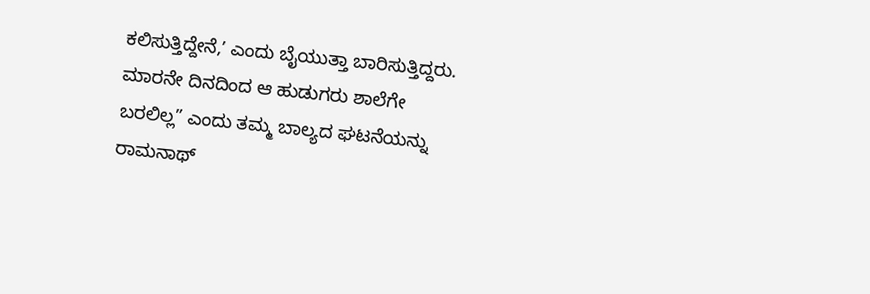ಕಲಿಸುತ್ತಿದ್ದೇನೆ,ʼ ಎಂದು ಬೈಯುತ್ತಾ ಬಾರಿಸುತ್ತಿದ್ದರು. ಮಾರನೇ ದಿನದಿಂದ ಆ ಹುಡುಗರು ಶಾಲೆಗೇ ಬರಲಿಲ್ಲ” ಎಂದು ತಮ್ಮ ಬಾಲ್ಯದ ಘಟನೆಯನ್ನು ರಾಮನಾಥ್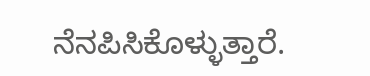ನೆನಪಿಸಿಕೊಳ್ಳುತ್ತಾರೆ.